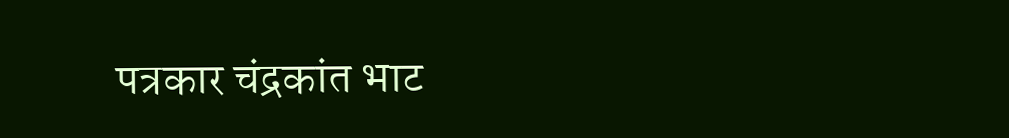पत्रकार चंद्रकांत भाट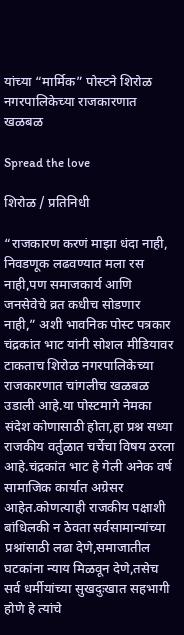यांच्या “मार्मिक” पोस्टने शिरोळ नगरपालिकेच्या राजकारणात खळबळ

Spread the love

शिरोळ / प्रतिनिधी

“राजकारण करणं माझा धंदा नाही, निवडणूक लढवण्यात मला रस नाही,पण समाजकार्य आणि जनसेवेचे व्रत कधीच सोडणार नाही,” अशी भावनिक पोस्ट पत्रकार चंद्रकांत भाट यांनी सोशल मीडियावर टाकताच शिरोळ नगरपालिकेच्या राजकारणात चांगलीच खळबळ उडाली आहे.या पोस्टमागे नेमका संदेश कोणासाठी होता,हा प्रश्न सध्या राजकीय वर्तुळात चर्चेचा विषय ठरला आहे.चंद्रकांत भाट हे गेली अनेक वर्ष सामाजिक कार्यात अग्रेसर आहेत.कोणत्याही राजकीय पक्षाशी बांधिलकी न ठेवता सर्वसामान्यांच्या प्रश्नांसाठी लढा देणे,समाजातील घटकांना न्याय मिळवून देणे,तसेच सर्व धर्मीयांच्या सुखदुःखात सहभागी होणे हे त्यांचे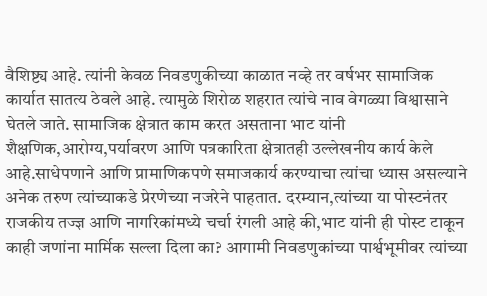वैशिष्ट्य आहे. त्यांनी केवळ निवडणुकीच्या काळात नव्हे तर वर्षभर सामाजिक कार्यात सातत्य ठेवले आहे. त्यामुळे शिरोळ शहरात त्यांचे नाव वेगळ्या विश्वासाने घेतले जाते. सामाजिक क्षेत्रात काम करत असताना भाट यांनी शैक्षणिक,आरोग्य,पर्यावरण आणि पत्रकारिता क्षेत्रातही उल्लेखनीय कार्य केले आहे.साधेपणाने आणि प्रामाणिकपणे समाजकार्य करण्याचा त्यांचा ध्यास असल्याने अनेक तरुण त्यांच्याकडे प्रेरणेच्या नजरेने पाहतात. दरम्यान,त्यांच्या या पोस्टनंतर राजकीय तज्ज्ञ आणि नागरिकांमध्ये चर्चा रंगली आहे की,भाट यांनी ही पोस्ट टाकून काही जणांना मार्मिक सल्ला दिला का? आगामी निवडणुकांच्या पार्श्वभूमीवर त्यांच्या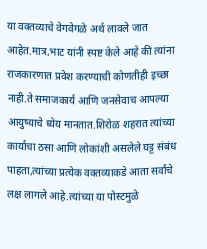या वक्तव्याचे वेगवेगळे अर्थ लावले जात आहेत.मात्र,भाट यांनी स्पष्ट केले आहे की त्यांना राजकारणात प्रवेश करण्याची कोणतीही इच्छा नाही.ते समाजकार्य आणि जनसेवाच आपल्या आयुष्याचे ध्येय मानतात.शिरोळ शहरात त्यांच्या कार्याचा ठसा आणि लोकांशी असलेले घट्ट संबंध पाहता,त्यांच्या प्रत्येक वक्तव्याकडे आता सर्वांचे लक्ष लागले आहे.त्यांच्या या पोस्टमुळे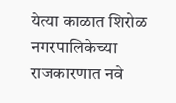येत्या काळात शिरोळ नगरपालिकेच्या राजकारणात नवे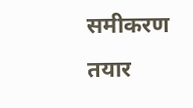समीकरण तयार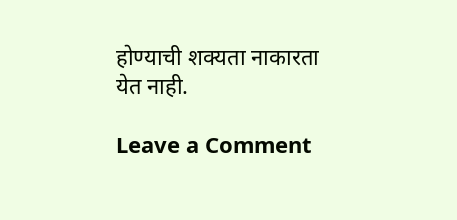होण्याची शक्यता नाकारता येत नाही.

Leave a Comment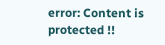error: Content is protected !!